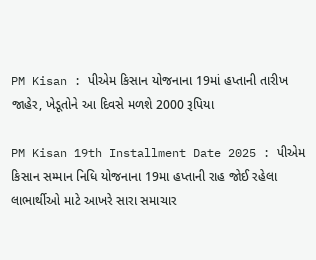PM Kisan : પીએમ કિસાન યોજનાના 19માં હપ્તાની તારીખ જાહેર, ખેડૂતોને આ દિવસે મળશે 2000 રૂપિયા

PM Kisan 19th Installment Date 2025 : પીએમ કિસાન સમ્માન નિધિ યોજનાના 19મા હપ્તાની રાહ જોઈ રહેલા લાભાર્થીઓ માટે આખરે સારા સમાચાર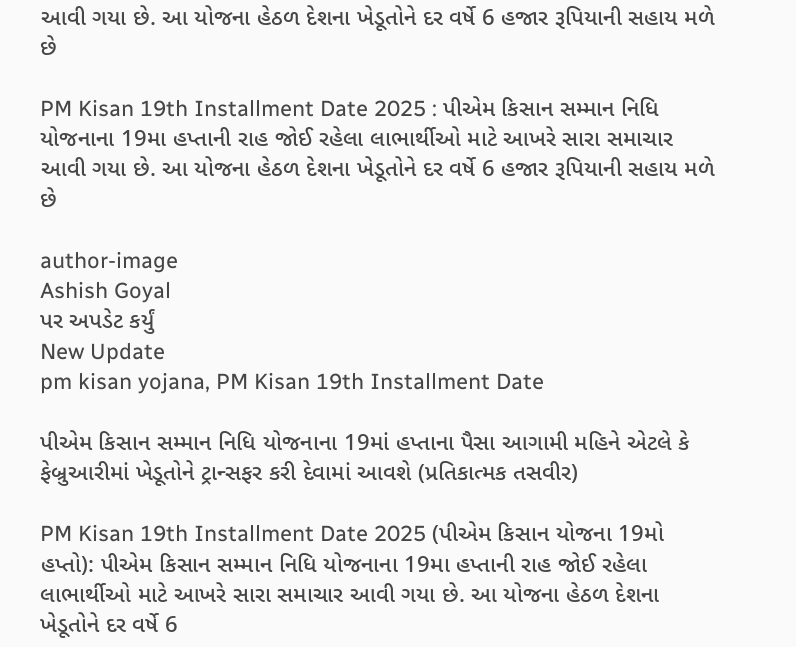આવી ગયા છે. આ યોજના હેઠળ દેશના ખેડૂતોને દર વર્ષે 6 હજાર રૂપિયાની સહાય મળે છે

PM Kisan 19th Installment Date 2025 : પીએમ કિસાન સમ્માન નિધિ યોજનાના 19મા હપ્તાની રાહ જોઈ રહેલા લાભાર્થીઓ માટે આખરે સારા સમાચાર આવી ગયા છે. આ યોજના હેઠળ દેશના ખેડૂતોને દર વર્ષે 6 હજાર રૂપિયાની સહાય મળે છે

author-image
Ashish Goyal
પર અપડેટ કર્યું
New Update
pm kisan yojana, PM Kisan 19th Installment Date

પીએમ કિસાન સમ્માન નિધિ યોજનાના 19માં હપ્તાના પૈસા આગામી મહિને એટલે કે ફેબ્રુઆરીમાં ખેડૂતોને ટ્રાન્સફર કરી દેવામાં આવશે (પ્રતિકાત્મક તસવીર)

PM Kisan 19th Installment Date 2025 (પીએમ કિસાન યોજના 19મો હપ્તો): પીએમ કિસાન સમ્માન નિધિ યોજનાના 19મા હપ્તાની રાહ જોઈ રહેલા લાભાર્થીઓ માટે આખરે સારા સમાચાર આવી ગયા છે. આ યોજના હેઠળ દેશના ખેડૂતોને દર વર્ષે 6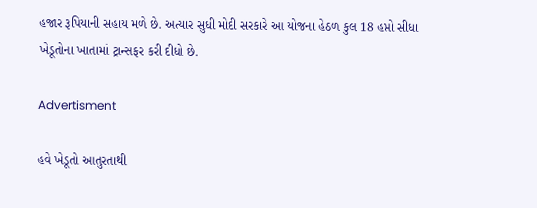હજાર રૂપિયાની સહાય મળે છે. અત્યાર સુધી મોદી સરકારે આ યોજના હેઠળ કુલ 18 હપ્તો સીધા ખેડૂતોના ખાતામાં ટ્રાન્સફર કરી દીધો છે.

Advertisment

હવે ખેડૂતો આતુરતાથી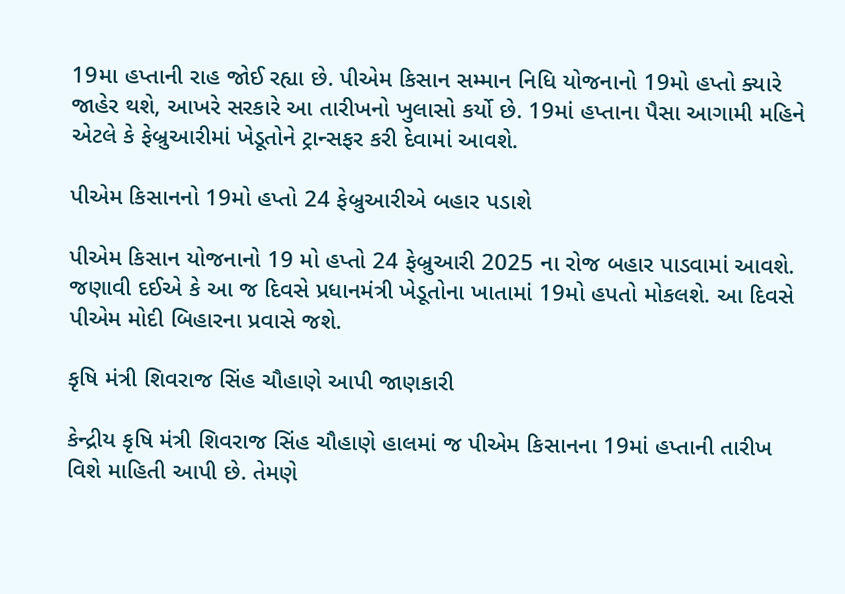19મા હપ્તાની રાહ જોઈ રહ્યા છે. પીએમ કિસાન સમ્માન નિધિ યોજનાનો 19મો હપ્તો ક્યારે જાહેર થશે, આખરે સરકારે આ તારીખનો ખુલાસો કર્યો છે. 19માં હપ્તાના પૈસા આગામી મહિને એટલે કે ફેબ્રુઆરીમાં ખેડૂતોને ટ્રાન્સફર કરી દેવામાં આવશે.

પીએમ કિસાનનો 19મો હપ્તો 24 ફેબ્રુઆરીએ બહાર પડાશે

પીએમ કિસાન યોજનાનો 19 મો હપ્તો 24 ફેબ્રુઆરી 2025 ના રોજ બહાર પાડવામાં આવશે. જણાવી દઈએ કે આ જ દિવસે પ્રધાનમંત્રી ખેડૂતોના ખાતામાં 19મો હપતો મોકલશે. આ દિવસે પીએમ મોદી બિહારના પ્રવાસે જશે.

કૃષિ મંત્રી શિવરાજ સિંહ ચૌહાણે આપી જાણકારી

કેન્દ્રીય કૃષિ મંત્રી શિવરાજ સિંહ ચૌહાણે હાલમાં જ પીએમ કિસાનના 19માં હપ્તાની તારીખ વિશે માહિતી આપી છે. તેમણે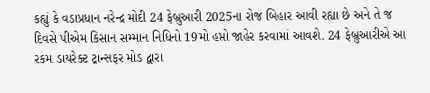કહ્યું કે વડાપ્રધાન નરેન્દ્ર મોદી 24 ફેબ્રુઆરી 2025ના રોજ બિહાર આવી રહ્યા છે અને તે જ દિવસે પીએમ કિસાન સમ્માન નિધિનો 19મો હપ્તો જાહેર કરવામાં આવશે. 24 ફેબ્રુઆરીએ આ રકમ ડાયરેક્ટ ટ્રાન્સફર મોડ દ્વારા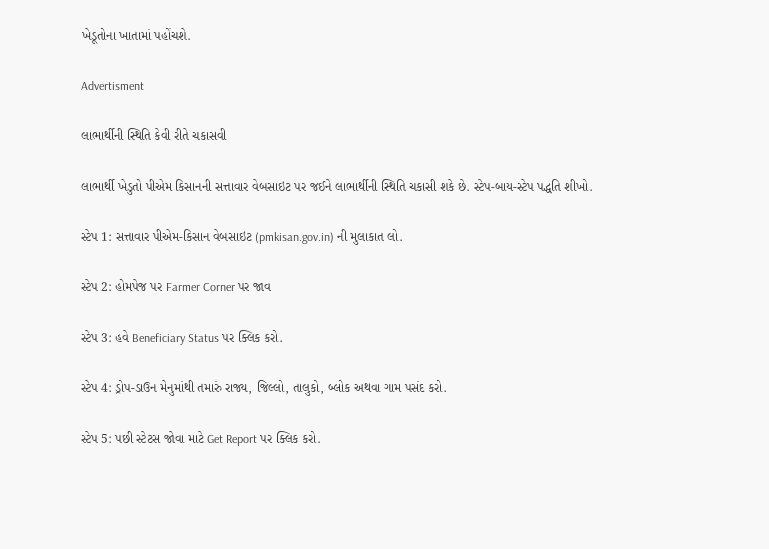ખેડૂતોના ખાતામાં પહોંચશે.

Advertisment

લાભાર્થીની સ્થિતિ કેવી રીતે ચકાસવી

લાભાર્થી ખેડુતો પીએમ કિસાનની સત્તાવાર વેબસાઇટ પર જઈને લાભાર્થીની સ્થિતિ ચકાસી શકે છે. સ્ટેપ-બાય-સ્ટેપ પદ્ધતિ શીખો.

સ્ટેપ 1: સત્તાવાર પીએમ-કિસાન વેબસાઇટ (pmkisan.gov.in) ની મુલાકાત લો.

સ્ટેપ 2: હોમપેજ પર Farmer Corner પર જાવ

સ્ટેપ 3: હવે Beneficiary Status પર ક્લિક કરો.

સ્ટેપ 4: ડ્રોપ-ડાઉન મેનુમાંથી તમારું રાજ્ય, જિલ્લો, તાલુકો, બ્લોક અથવા ગામ પસંદ કરો.

સ્ટેપ 5: પછી સ્ટેટસ જોવા માટે Get Report પર ક્લિક કરો.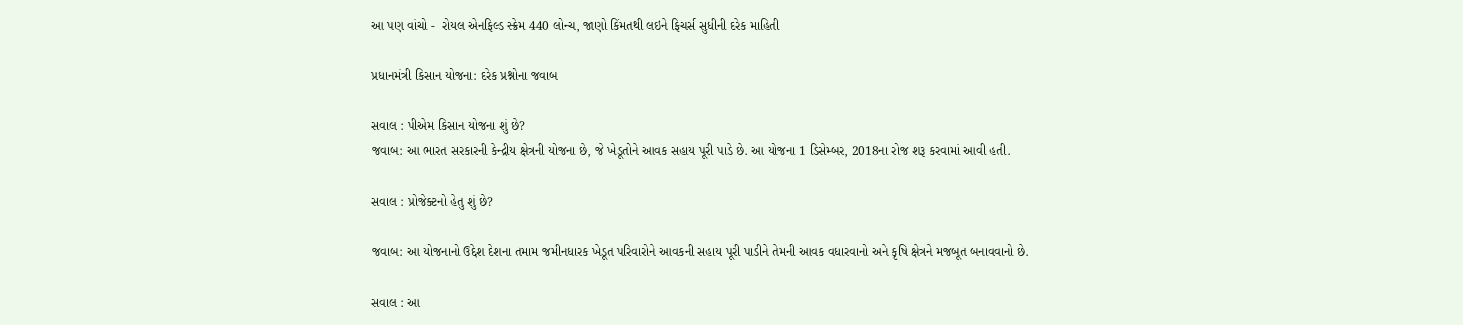આ પણ વાંચો -  રોયલ એનફિલ્ડ સ્ક્રેમ 440 લોન્ચ, જાણો કિંમતથી લઇને ફિચર્સ સુધીની દરેક માહિતી

પ્રધાનમંત્રી કિસાન યોજના: દરેક પ્રશ્નોના જવાબ

સવાલ : પીએમ કિસાન યોજના શું છે?
જવાબ: આ ભારત સરકારની કેન્દ્રીય ક્ષેત્રની યોજના છે, જે ખેડૂતોને આવક સહાય પૂરી પાડે છે. આ યોજના 1 ડિસેમ્બર, 2018ના રોજ શરૂ કરવામાં આવી હતી.

સવાલ : પ્રોજેક્ટનો હેતુ શું છે?

જવાબ: આ યોજનાનો ઉદ્દેશ દેશના તમામ જમીનધારક ખેડૂત પરિવારોને આવકની સહાય પૂરી પાડીને તેમની આવક વધારવાનો અને કૃષિ ક્ષેત્રને મજબૂત બનાવવાનો છે.

સવાલ : આ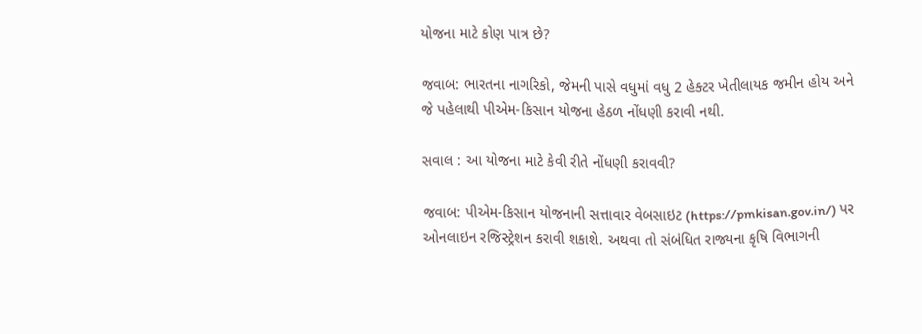યોજના માટે કોણ પાત્ર છે?

જવાબ: ભારતના નાગરિકો, જેમની પાસે વધુમાં વધુ 2 હેક્ટર ખેતીલાયક જમીન હોય અને જે પહેલાથી પીએમ-કિસાન યોજના હેઠળ નોંધણી કરાવી નથી.

સવાલ : આ યોજના માટે કેવી રીતે નોંધણી કરાવવી?

જવાબ: પીએમ-કિસાન યોજનાની સત્તાવાર વેબસાઇટ (https://pmkisan.gov.in/) પર ઓનલાઇન રજિસ્ટ્રેશન કરાવી શકાશે. અથવા તો સંબંધિત રાજ્યના કૃષિ વિભાગની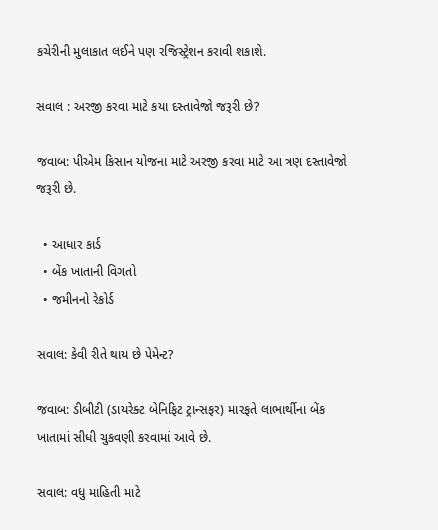કચેરીની મુલાકાત લઈને પણ રજિસ્ટ્રેશન કરાવી શકાશે.

સવાલ : અરજી કરવા માટે કયા દસ્તાવેજો જરૂરી છે?

જવાબ: પીએમ કિસાન યોજના માટે અરજી કરવા માટે આ ત્રણ દસ્તાવેજો જરૂરી છે.

  • આધાર કાર્ડ
  • બેંક ખાતાની વિગતો
  • જમીનનો રેકોર્ડ

સવાલ: કેવી રીતે થાય છે પેમેન્ટ?

જવાબ: ડીબીટી (ડાયરેક્ટ બેનિફિટ ટ્રાન્સફર) મારફતે લાભાર્થીના બેંક ખાતામાં સીધી ચુકવણી કરવામાં આવે છે.

સવાલ: વધુ માહિતી માટે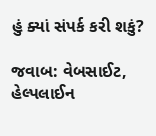હું ક્યાં સંપર્ક કરી શકું?

જવાબ: વેબસાઈટ, હેલ્પલાઈન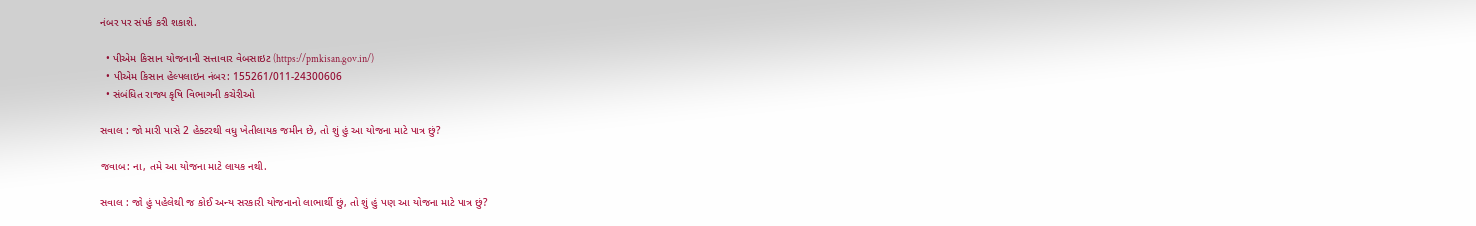નંબર પર સંપર્ક કરી શકાશે.

  • પીએમ કિસાન યોજનાની સત્તાવાર વેબસાઇટ (https://pmkisan.gov.in/)
  • પીએમ કિસાન હેલ્પલાઇન નંબર: 155261/011-24300606
  • સંબંધિત રાજ્ય કૃષિ વિભાગની કચેરીઓ

સવાલ : જો મારી પાસે 2 હેક્ટરથી વધુ ખેતીલાયક જમીન છે, તો શું હું આ યોજના માટે પાત્ર છું?

જવાબ: ના, તમે આ યોજના માટે લાયક નથી.

સવાલ : જો હું પહેલેથી જ કોઈ અન્ય સરકારી યોજનાનો લાભાર્થી છું, તો શું હું પણ આ યોજના માટે પાત્ર છું?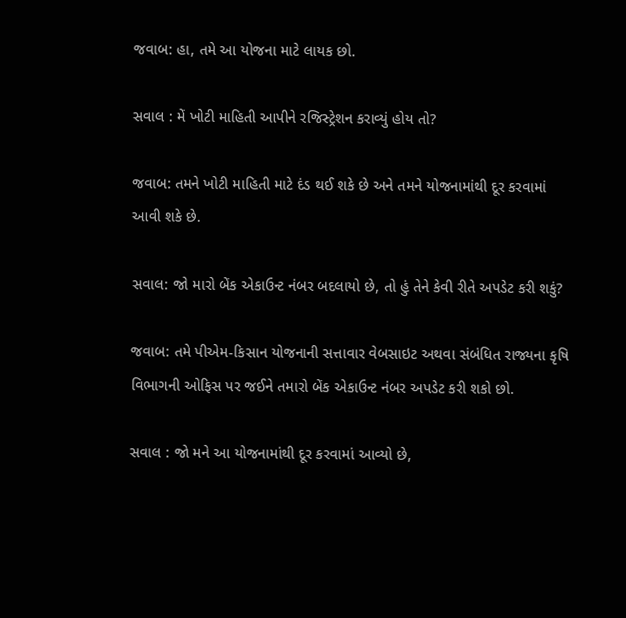જવાબ: હા, તમે આ યોજના માટે લાયક છો.

સવાલ : મેં ખોટી માહિતી આપીને રજિસ્ટ્રેશન કરાવ્યું હોય તો?

જવાબ: તમને ખોટી માહિતી માટે દંડ થઈ શકે છે અને તમને યોજનામાંથી દૂર કરવામાં આવી શકે છે.

સવાલ: જો મારો બેંક એકાઉન્ટ નંબર બદલાયો છે, તો હું તેને કેવી રીતે અપડેટ કરી શકું?

જવાબ: તમે પીએમ-કિસાન યોજનાની સત્તાવાર વેબસાઇટ અથવા સંબંધિત રાજ્યના કૃષિ વિભાગની ઓફિસ પર જઈને તમારો બેંક એકાઉન્ટ નંબર અપડેટ કરી શકો છો.

સવાલ : જો મને આ યોજનામાંથી દૂર કરવામાં આવ્યો છે,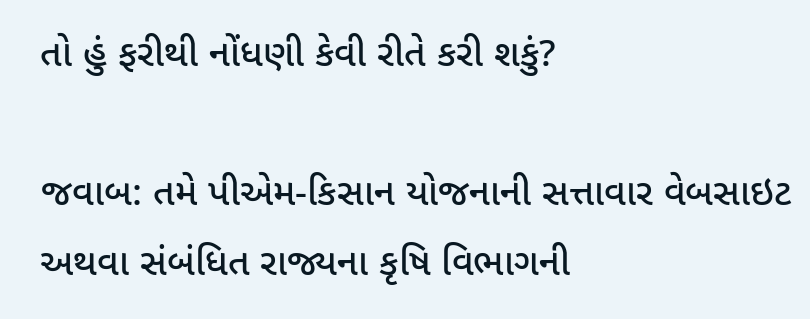તો હું ફરીથી નોંધણી કેવી રીતે કરી શકું?

જવાબ: તમે પીએમ-કિસાન યોજનાની સત્તાવાર વેબસાઇટ અથવા સંબંધિત રાજ્યના કૃષિ વિભાગની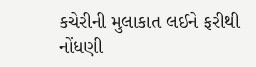કચેરીની મુલાકાત લઈને ફરીથી નોંધણી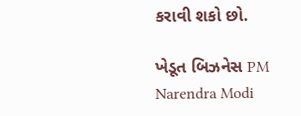કરાવી શકો છો.

ખેડૂત બિઝનેસ PM Narendra Modi